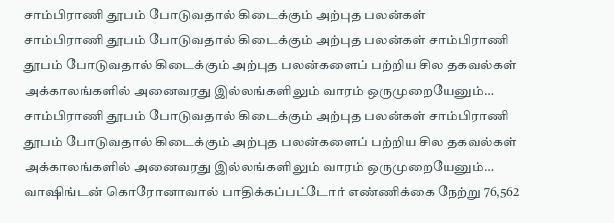சாம்பிராணி தூபம் போடுவதால் கிடைக்கும் அற்புத பலன்கள்
சாம்பிராணி தூபம் போடுவதால் கிடைக்கும் அற்புத பலன்கள் சாம்பிராணி தூபம் போடுவதால் கிடைக்கும் அற்புத பலன்களைப் பற்றிய சில தகவல்கள் அக்காலங்களில் அனைவரது இல்லங்களிலும் வாரம் ஒருமுறையேனும்…
சாம்பிராணி தூபம் போடுவதால் கிடைக்கும் அற்புத பலன்கள் சாம்பிராணி தூபம் போடுவதால் கிடைக்கும் அற்புத பலன்களைப் பற்றிய சில தகவல்கள் அக்காலங்களில் அனைவரது இல்லங்களிலும் வாரம் ஒருமுறையேனும்…
வாஷிங்டன் கொரோனாவால் பாதிக்கப்பட்டோர் எண்ணிக்கை நேற்று 76,562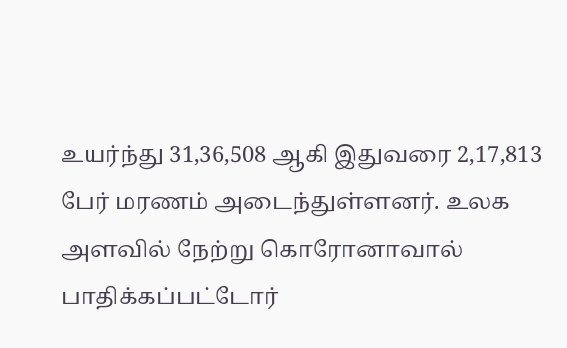உயர்ந்து 31,36,508 ஆகி இதுவரை 2,17,813 பேர் மரணம் அடைந்துள்ளனர். உலக அளவில் நேற்று கொரோனாவால் பாதிக்கப்பட்டோர்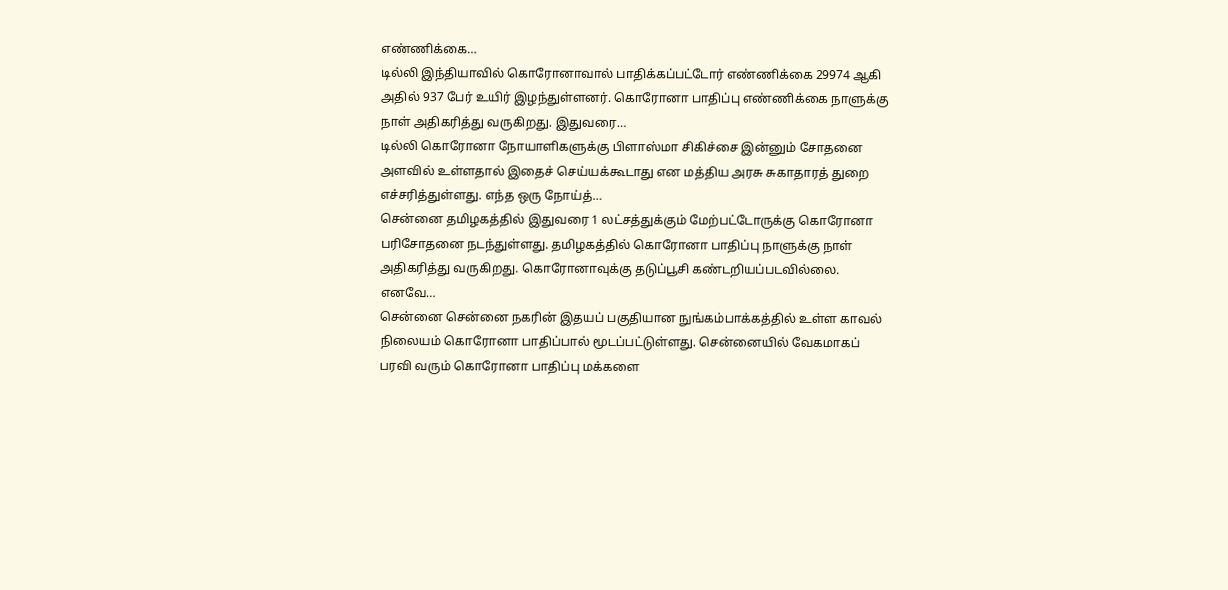எண்ணிக்கை…
டில்லி இந்தியாவில் கொரோனாவால் பாதிக்கப்பட்டோர் எண்ணிக்கை 29974 ஆகி அதில் 937 பேர் உயிர் இழந்துள்ளனர். கொரோனா பாதிப்பு எண்ணிக்கை நாளுக்கு நாள் அதிகரித்து வருகிறது. இதுவரை…
டில்லி கொரோனா நோயாளிகளுக்கு பிளாஸ்மா சிகிச்சை இன்னும் சோதனை அளவில் உள்ளதால் இதைச் செய்யக்கூடாது என மத்திய அரசு சுகாதாரத் துறை எச்சரித்துள்ளது. எந்த ஒரு நோய்த்…
சென்னை தமிழகத்தில் இதுவரை 1 லட்சத்துக்கும் மேற்பட்டோருக்கு கொரோனா பரிசோதனை நடந்துள்ளது. தமிழகத்தில் கொரோனா பாதிப்பு நாளுக்கு நாள் அதிகரித்து வருகிறது. கொரோனாவுக்கு தடுப்பூசி கண்டறியப்படவில்லை. எனவே…
சென்னை சென்னை நகரின் இதயப் பகுதியான நுங்கம்பாக்கத்தில் உள்ள காவல் நிலையம் கொரோனா பாதிப்பால் மூடப்பட்டுள்ளது. சென்னையில் வேகமாகப் பரவி வரும் கொரோனா பாதிப்பு மக்களை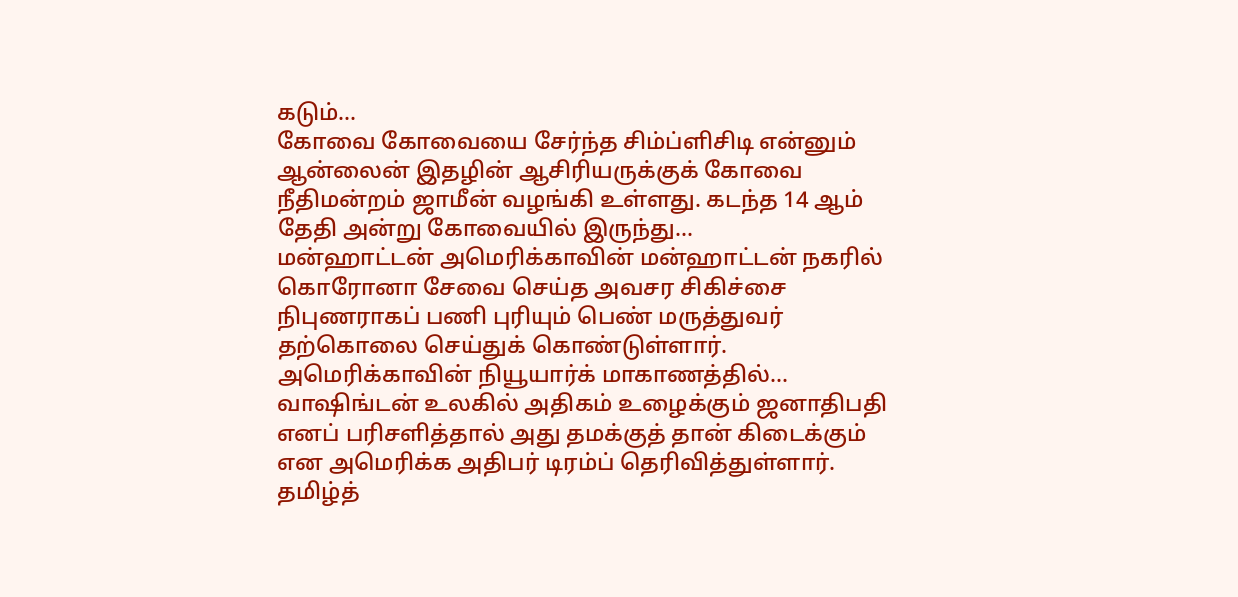கடும்…
கோவை கோவையை சேர்ந்த சிம்ப்ளிசிடி என்னும் ஆன்லைன் இதழின் ஆசிரியருக்குக் கோவை நீதிமன்றம் ஜாமீன் வழங்கி உள்ளது. கடந்த 14 ஆம் தேதி அன்று கோவையில் இருந்து…
மன்ஹாட்டன் அமெரிக்காவின் மன்ஹாட்டன் நகரில் கொரோனா சேவை செய்த அவசர சிகிச்சை நிபுணராகப் பணி புரியும் பெண் மருத்துவர் தற்கொலை செய்துக் கொண்டுள்ளார். அமெரிக்காவின் நியூயார்க் மாகாணத்தில்…
வாஷிங்டன் உலகில் அதிகம் உழைக்கும் ஜனாதிபதி எனப் பரிசளித்தால் அது தமக்குத் தான் கிடைக்கும் என அமெரிக்க அதிபர் டிரம்ப் தெரிவித்துள்ளார். தமிழ்த்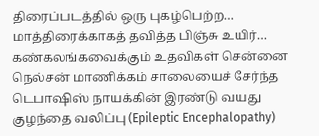திரைப்படத்தில் ஒரு புகழ்பெற்ற…
மாத்திரைக்காகத் தவித்த பிஞ்சு உயிர்… கண்கலங்கவைக்கும் உதவிகள் சென்னை நெல்சன் மாணிக்கம் சாலையைச் சேர்ந்த டெபாஷிஸ் நாயக்கின் இரண்டு வயது குழந்தை வலிப்பு (Epileptic Encephalopathy)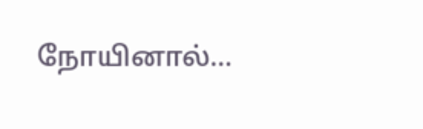நோயினால்…